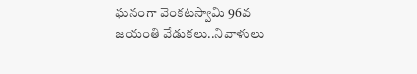ఘనంగా వెంకటస్వామి 96వ జయంతి వేడుకలు..నివాళులు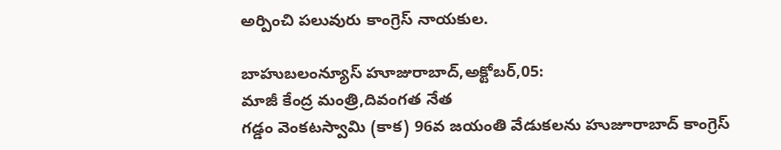అర్పించి పలువురు కాంగ్రెస్ నాయకుల.

బాహుబలంన్యూస్ హూజురాబాద్,అక్టోబర్,05:
మాజీ కేంద్ర మంత్రి,దివంగత నేత
గడ్డం వెంకటస్వామి (కాక) 96వ జయంతి వేడుకలను హుజూరాబాద్ కాంగ్రెస్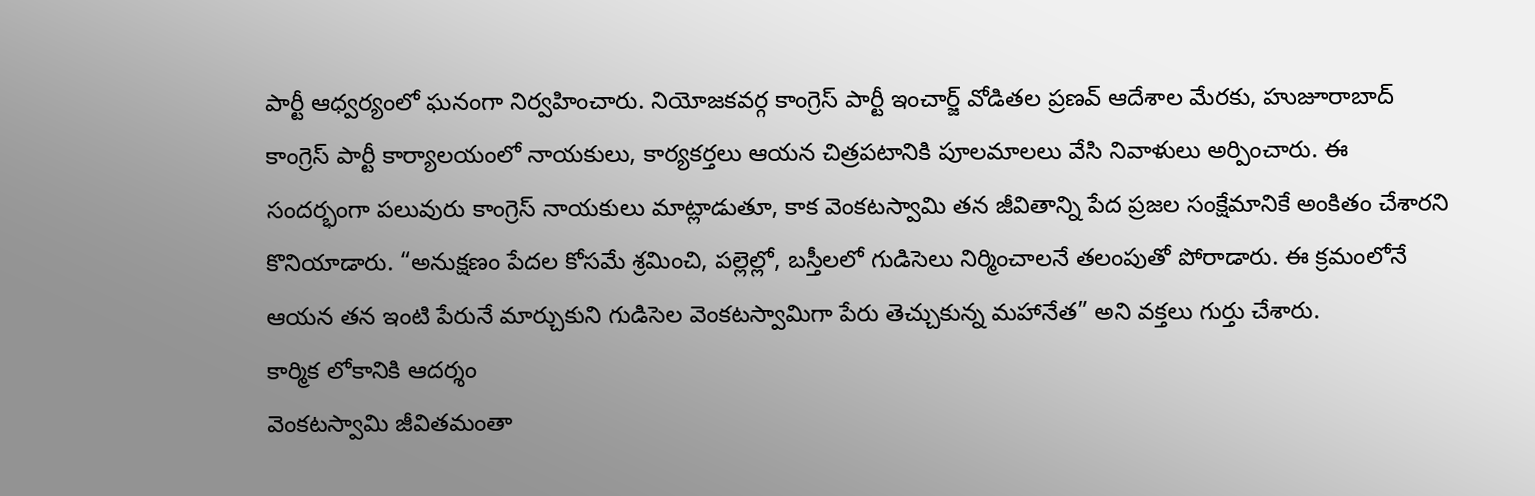పార్టీ ఆధ్వర్యంలో ఘనంగా నిర్వహించారు. నియోజకవర్గ కాంగ్రెస్ పార్టీ ఇంచార్జ్ వోడితల ప్రణవ్ ఆదేశాల మేరకు, హుజూరాబాద్ కాంగ్రెస్ పార్టీ కార్యాలయంలో నాయకులు, కార్యకర్తలు ఆయన చిత్రపటానికి పూలమాలలు వేసి నివాళులు అర్పించారు. ఈ సందర్భంగా పలువురు కాంగ్రెస్ నాయకులు మాట్లాడుతూ, కాక వెంకటస్వామి తన జీవితాన్ని పేద ప్రజల సంక్షేమానికే అంకితం చేశారని కొనియాడారు. “అనుక్షణం పేదల కోసమే శ్రమించి, పల్లెల్లో, బస్తీలలో గుడిసెలు నిర్మించాలనే తలంపుతో పోరాడారు. ఈ క్రమంలోనే ఆయన తన ఇంటి పేరునే మార్చుకుని గుడిసెల వెంకటస్వామిగా పేరు తెచ్చుకున్న మహానేత” అని వక్తలు గుర్తు చేశారు.
కార్మిక లోకానికి ఆదర్శం
వెంకటస్వామి జీవితమంతా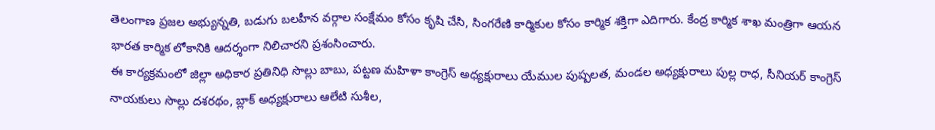తెలంగాణ ప్రజల అభ్యున్నతి, బడుగు బలహీన వర్గాల సంక్షేమం కోసం కృషి చేసి, సింగరేణి కార్మికుల కోసం కార్మిక శక్తిగా ఎదిగారు. కేంద్ర కార్మిక శాఖ మంత్రిగా ఆయన భారత కార్మిక లోకానికి ఆదర్శంగా నిలిచారని ప్రశంసించారు.
ఈ కార్యక్రమంలో జిల్లా అధికార ప్రతినిధి సొల్లు బాబు, పట్టణ మహిళా కాంగ్రెస్ అధ్యక్షురాలు యేముల పుష్పలత, మండల అధ్యక్షురాలు పుల్ల రాధ, సీనియర్ కాంగ్రెస్ నాయకులు సొల్లు దశరథం, బ్లాక్ అధ్యక్షురాలు ఆలేటి సుశీల,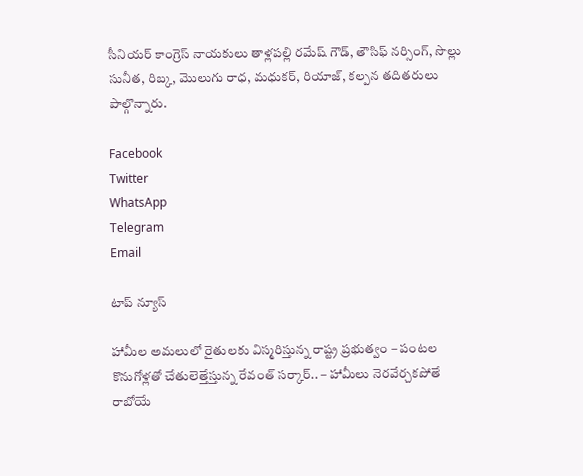సీనియర్ కాంగ్రెస్ నాయకులు తాళ్లపల్లి రమేష్ గౌడ్, తౌసిఫ్ నర్సింగ్, సొల్లు సునీత, రిబ్క, మొలుగు రాధ, మధుకర్, రియాజ్, కల్పన తదితరులు పాల్గొన్నారు.

Facebook
Twitter
WhatsApp
Telegram
Email

టాప్ న్యూస్

హామీల అమలులో రైతులకు విస్మరిస్తున్న రాష్ట్ర ప్రభుత్వం – పంటల కొనుగోళ్లతో చేతులెత్తేస్తున్న రేవంత్ సర్కార్.. – హామీలు నెరవేర్చకపోతే రాబోయే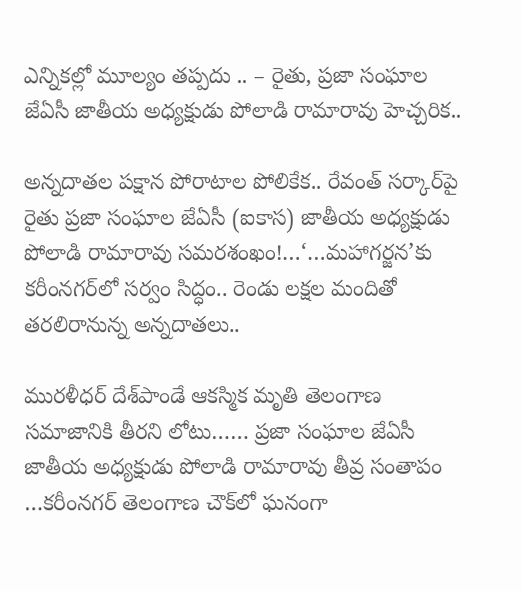ఎన్నికల్లో మూల్యం తప్పదు .. – రైతు, ప్రజా సంఘాల జేఏసీ జాతీయ అధ్యక్షుడు పోలాడి రామారావు హెచ్చరిక..

అన్నదాతల పక్షాన పోరాటాల పోలికేక.. రేవంత్ సర్కార్‌పై రైతు ప్రజా సంఘాల జేఏసీ (ఐకాస) జాతీయ అధ్యక్షుడు పోలాడి రామారావు సమరశంఖం!…‘…మహాగర్జన’కు కరీంనగర్‌లో సర్వం సిద్ధం.. రెండు లక్షల మందితో తరలిరానున్న అన్నదాతలు..

మురళీధర్ దేశ్‌పాండే ఆకస్మిక మృతి తెలంగాణ సమాజానికి తీరని లోటు…… ప్రజా సంఘాల జేఏసీ జాతీయ అధ్యక్షుడు పోలాడి రామారావు తీవ్ర సంతాపం …కరీంనగర్ తెలంగాణ చౌక్‌లో ఘనంగా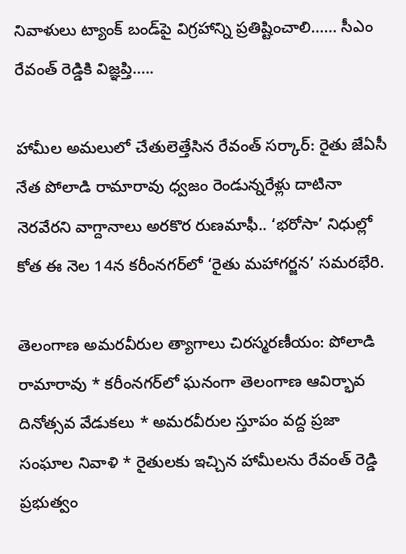నివాళులు ట్యాంక్ బండ్‌పై విగ్రహాన్ని ప్రతిష్టించాలి…… సీఎం రేవంత్ రెడ్డికి విజ్ఞప్తి…..

హామీల అమలులో చేతులెత్తేసిన రేవంత్ సర్కార్: రైతు జేఏసీ నేత పోలాడి రామారావు ధ్వజం రెండున్నరేళ్లు దాటినా నెరవేరని వాగ్దానాలు అరకొర రుణమాఫీ.. ‘భరోసా’ నిధుల్లో కోత ఈ నెల 14న కరీంనగర్‌లో ‘రైతు మహాగర్జన’ సమరభేరి.

తెలంగాణ అమరవీరుల త్యాగాలు చిరస్మరణీయం: పోలాడి రామారావు * కరీంనగర్‌లో ఘనంగా తెలంగాణ ఆవిర్భావ దినోత్సవ వేడుకలు * అమరవీరుల స్తూపం వద్ద ప్రజా సంఘాల నివాళి * రైతులకు ఇచ్చిన హామీలను రేవంత్ రెడ్డి ప్రభుత్వం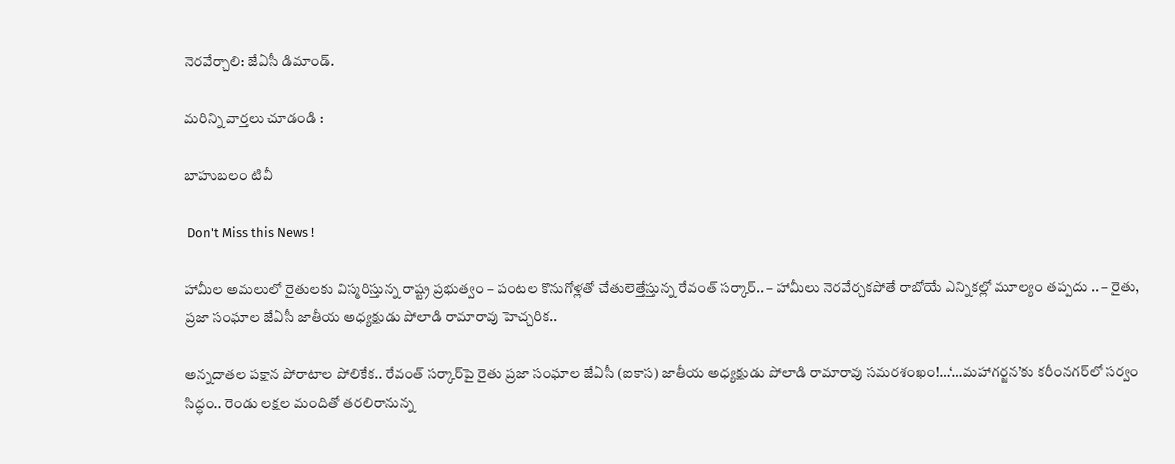నెరవేర్చాలి: జేఏసీ డిమాండ్.

మరిన్ని వార్తలు చూడండి :

బాహుబలం టివీ

 Don't Miss this News !

హామీల అమలులో రైతులకు విస్మరిస్తున్న రాష్ట్ర ప్రభుత్వం – పంటల కొనుగోళ్లతో చేతులెత్తేస్తున్న రేవంత్ సర్కార్.. – హామీలు నెరవేర్చకపోతే రాబోయే ఎన్నికల్లో మూల్యం తప్పదు .. – రైతు, ప్రజా సంఘాల జేఏసీ జాతీయ అధ్యక్షుడు పోలాడి రామారావు హెచ్చరిక..

అన్నదాతల పక్షాన పోరాటాల పోలికేక.. రేవంత్ సర్కార్‌పై రైతు ప్రజా సంఘాల జేఏసీ (ఐకాస) జాతీయ అధ్యక్షుడు పోలాడి రామారావు సమరశంఖం!…‘…మహాగర్జన’కు కరీంనగర్‌లో సర్వం సిద్ధం.. రెండు లక్షల మందితో తరలిరానున్న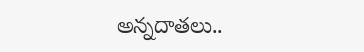అన్నదాతలు..